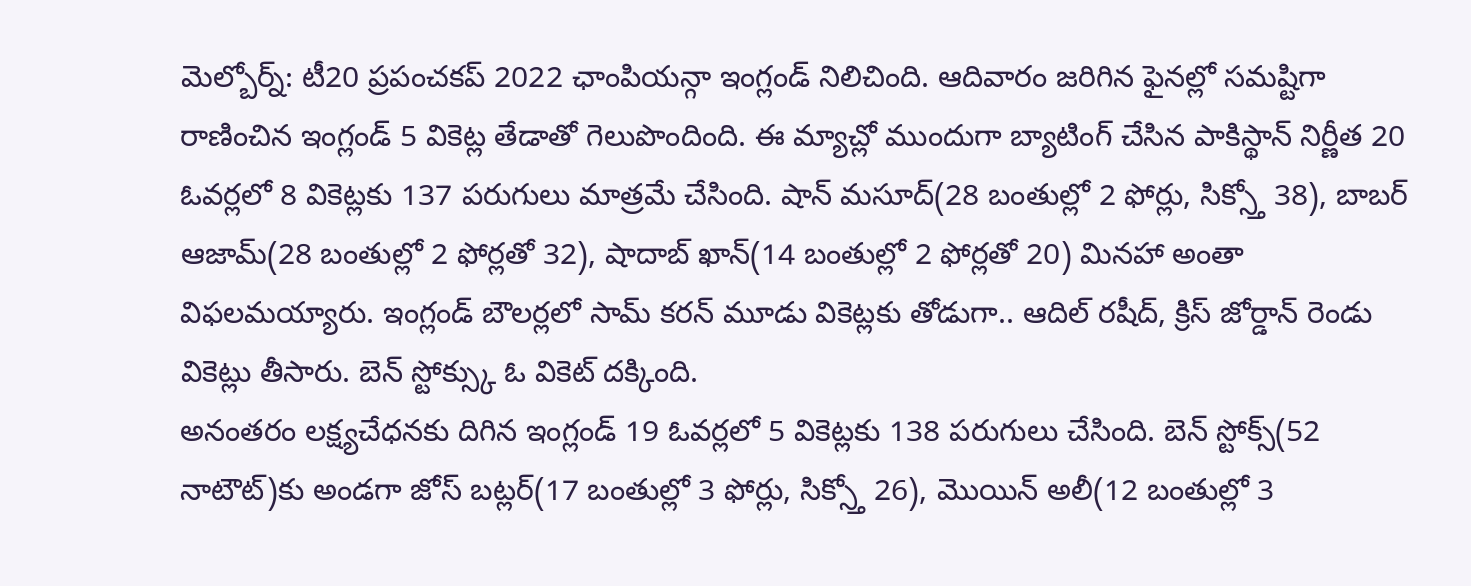మెల్బోర్న్: టీ20 ప్రపంచకప్ 2022 ఛాంపియన్గా ఇంగ్లండ్ నిలిచింది. ఆదివారం జరిగిన ఫైనల్లో సమష్టిగా రాణించిన ఇంగ్లండ్ 5 వికెట్ల తేడాతో గెలుపొందింది. ఈ మ్యాచ్లో ముందుగా బ్యాటింగ్ చేసిన పాకిస్థాన్ నిర్ణీత 20 ఓవర్లలో 8 వికెట్లకు 137 పరుగులు మాత్రమే చేసింది. షాన్ మసూద్(28 బంతుల్లో 2 ఫోర్లు, సిక్స్తో 38), బాబర్ ఆజామ్(28 బంతుల్లో 2 ఫోర్లతో 32), షాదాబ్ ఖాన్(14 బంతుల్లో 2 ఫోర్లతో 20) మినహా అంతా విఫలమయ్యారు. ఇంగ్లండ్ బౌలర్లలో సామ్ కరన్ మూడు వికెట్లకు తోడుగా.. ఆదిల్ రషీద్, క్రిస్ జోర్డాన్ రెండు వికెట్లు తీసారు. బెన్ స్టోక్స్కు ఓ వికెట్ దక్కింది.
అనంతరం లక్ష్యచేధనకు దిగిన ఇంగ్లండ్ 19 ఓవర్లలో 5 వికెట్లకు 138 పరుగులు చేసింది. బెన్ స్టోక్స్(52 నాటౌట్)కు అండగా జోస్ బట్లర్(17 బంతుల్లో 3 ఫోర్లు, సిక్స్తో 26), మొయిన్ అలీ(12 బంతుల్లో 3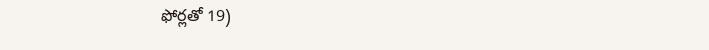ఫోర్లతో 19)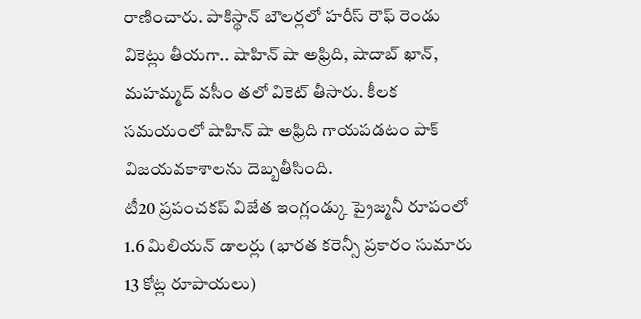రాణించారు. పాకిస్థాన్ బౌలర్లలో హరీస్ రౌఫ్ రెండు వికెట్లు తీయగా.. షాహిన్ షా అఫ్రిది, షాదాబ్ ఖాన్, మహమ్మద్ వసీం తలో వికెట్ తీసారు. కీలక సమయంలో షాహిన్ షా అఫ్రిది గాయపడటం పాక్ విజయవకాశాలను దెబ్బతీసింది.
టీ20 ప్రపంచకప్ విజేత ఇంగ్లండ్కు ప్రైజ్మనీ రూపంలో 1.6 మిలియన్ డాలర్లు (భారత కరెన్సీ ప్రకారం సుమారు 13 కోట్ల రూపాయలు)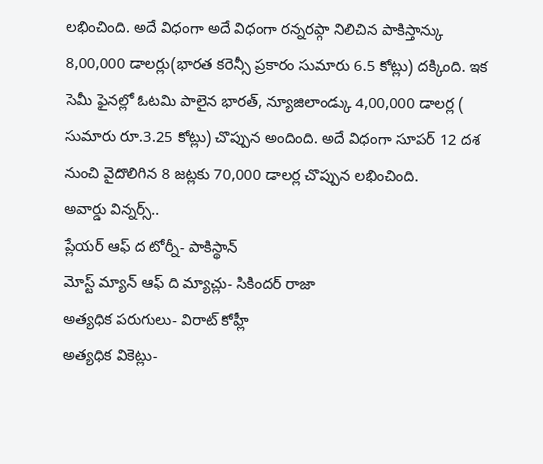లభించింది. అదే విధంగా అదే విధంగా రన్నరప్గా నిలిచిన పాకిస్తాన్కు 8,00,000 డాలర్లు(భారత కరెన్సీ ప్రకారం సుమారు 6.5 కోట్లు) దక్కింది. ఇక సెమీ ఫైనల్లో ఓటమి పాలైన భారత్, న్యూజిలాండ్కు 4,00,000 డాలర్ల ( సుమారు రూ.3.25 కోట్లు) చొప్పున అందింది. అదే విధంగా సూపర్ 12 దశ నుంచి వైదొలిగిన 8 జట్లకు 70,000 డాలర్ల చొప్పున లభించింది.
అవార్డు విన్నర్స్..
ప్లేయర్ ఆఫ్ ద టోర్నీ- పాకిస్థాన్
మోస్ట్ మ్యాన్ ఆఫ్ ది మ్యాచ్లు- సికిందర్ రాజా
అత్యధిక పరుగులు- విరాట్ కోహ్లీ
అత్యధిక వికెట్లు-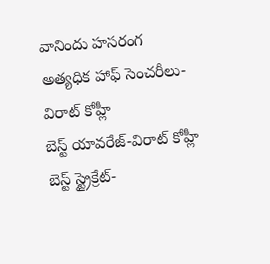వానిందు హసరంగ
అత్యధిక హాఫ్ సెంచరీలు- విరాట్ కోహ్లీ
బెస్ట్ యావరేజ్-విరాట్ కోహ్లీ
బెస్ట్ స్ట్రైక్రేట్-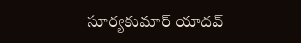సూర్యకుమార్ యాదవ్